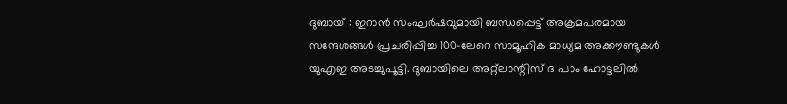ദുബായ് : ഇറാൻ സംഘർഷവുമായി ബന്ധപ്പെട്ട് അക്രമപരമായ സന്ദേശങ്ങൾ പ്രചരിപ്പിച്ച 100-ലേറെ സാമൂഹിക മാധ്യമ അക്കൗണ്ടുകൾ യുഎഇ അടച്ചുപൂട്ടി. ദുബായിലെ അറ്റ്ലാന്റിസ് ദ പാം ഹോട്ടലിൽ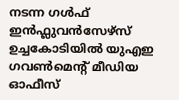നടന്ന ഗൾഫ് ഇൻഫ്ലുവൻസേഴ്സ് ഉച്ചകോടിയിൽ യുഎഇ ഗവൺമെന്റ് മീഡിയ ഓഫീസ്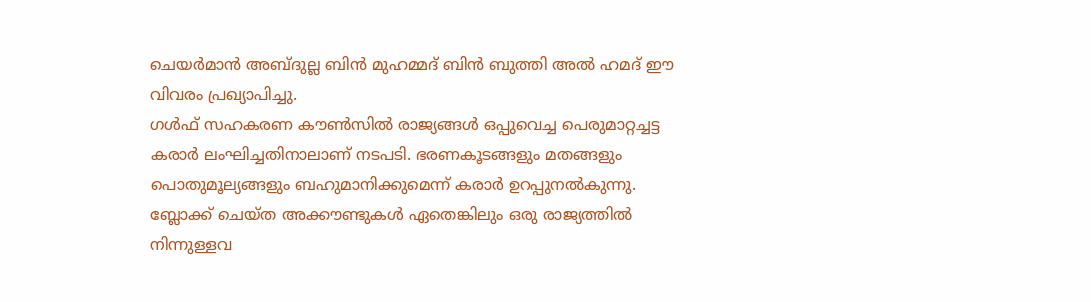ചെയർമാൻ അബ്ദുല്ല ബിൻ മുഹമ്മദ് ബിൻ ബുത്തി അൽ ഹമദ് ഈ വിവരം പ്രഖ്യാപിച്ചു.
ഗൾഫ് സഹകരണ കൗൺസിൽ രാജ്യങ്ങൾ ഒപ്പുവെച്ച പെരുമാറ്റച്ചട്ട കരാർ ലംഘിച്ചതിനാലാണ് നടപടി. ഭരണകൂടങ്ങളും മതങ്ങളും പൊതുമൂല്യങ്ങളും ബഹുമാനിക്കുമെന്ന് കരാർ ഉറപ്പുനൽകുന്നു. ബ്ലോക്ക് ചെയ്ത അക്കൗണ്ടുകൾ ഏതെങ്കിലും ഒരു രാജ്യത്തിൽ നിന്നുള്ളവ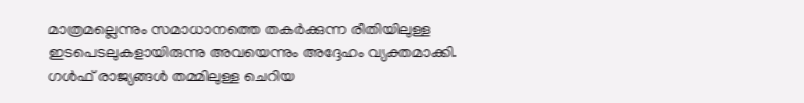മാത്രമല്ലെന്നും സമാധാനത്തെ തകർക്കുന്ന രീതിയിലുള്ള ഇടപെടലുകളായിരുന്നു അവയെന്നും അദ്ദേഹം വ്യക്തമാക്കി.
ഗൾഫ് രാജ്യങ്ങൾ തമ്മിലുള്ള ചെറിയ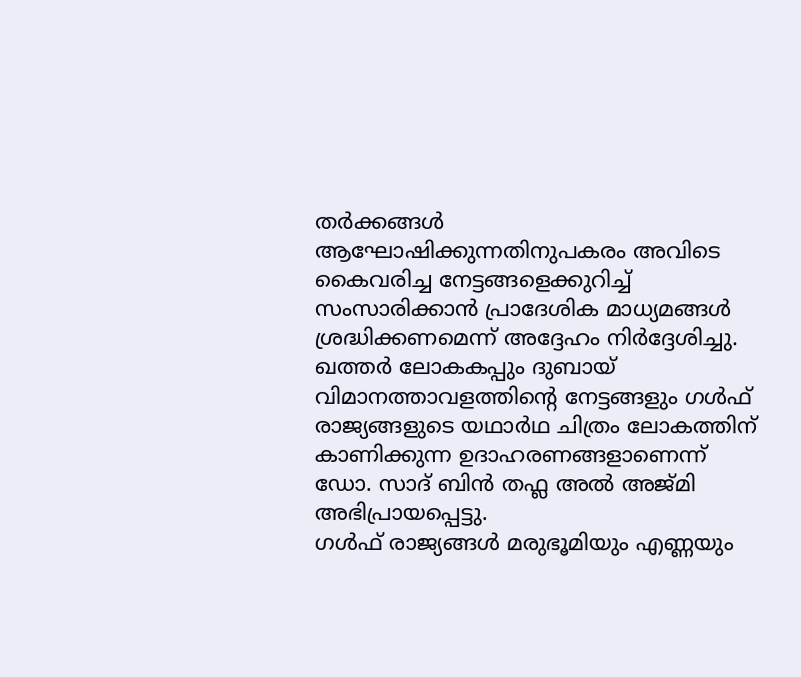തർക്കങ്ങൾ ആഘോഷിക്കുന്നതിനുപകരം അവിടെ കൈവരിച്ച നേട്ടങ്ങളെക്കുറിച്ച് സംസാരിക്കാൻ പ്രാദേശിക മാധ്യമങ്ങൾ ശ്രദ്ധിക്കണമെന്ന് അദ്ദേഹം നിർദ്ദേശിച്ചു. ഖത്തർ ലോകകപ്പും ദുബായ് വിമാനത്താവളത്തിന്റെ നേട്ടങ്ങളും ഗൾഫ് രാജ്യങ്ങളുടെ യഥാർഥ ചിത്രം ലോകത്തിന് കാണിക്കുന്ന ഉദാഹരണങ്ങളാണെന്ന് ഡോ. സാദ് ബിൻ തഫ്ല അൽ അജ്മി അഭിപ്രായപ്പെട്ടു.
ഗൾഫ് രാജ്യങ്ങൾ മരുഭൂമിയും എണ്ണയും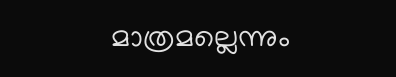മാത്രമല്ലെന്നും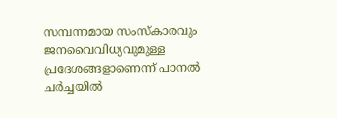സമ്പന്നമായ സംസ്കാരവും ജനവൈവിധ്യവുമുള്ള പ്രദേശങ്ങളാണെന്ന് പാനൽ ചർച്ചയിൽ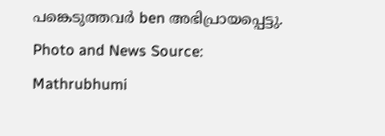പങ്കെടുത്തവർ ben അഭിപ്രായപ്പെട്ടു.
Photo and News Source: Mathrubhumi